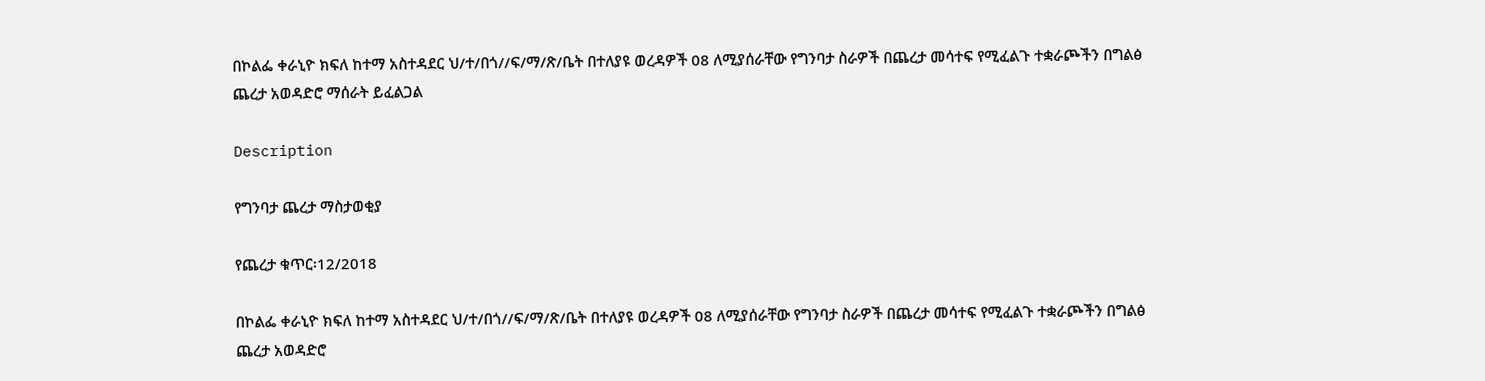በኮልፌ ቀራኒዮ ክፍለ ከተማ አስተዳደር ህ/ተ/በጎ//ፍ/ማ/ጽ/ቤት በተለያዩ ወረዳዎች 08 ለሚያሰራቸው የግንባታ ስራዎች በጨረታ መሳተፍ የሚፈልጉ ተቋራጮችን በግልፅ ጨረታ አወዳድሮ ማሰራት ይፈልጋል

Description

የግንባታ ጨረታ ማስታወቂያ

የጨረታ ቁጥር፡12/2018

በኮልፌ ቀራኒዮ ክፍለ ከተማ አስተዳደር ህ/ተ/በጎ//ፍ/ማ/ጽ/ቤት በተለያዩ ወረዳዎች 08 ለሚያሰራቸው የግንባታ ስራዎች በጨረታ መሳተፍ የሚፈልጉ ተቋራጮችን በግልፅ ጨረታ አወዳድሮ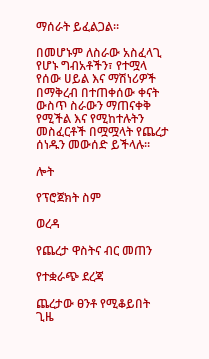ማሰራት ይፈልጋል።

በመሆኑም ለስራው አስፈላጊ የሆኑ ግብአቶችን፣ የተሟላ የሰው ሀይል እና ማሽነሪዎች በማቅረብ በተጠቀሰው ቀናት ውስጥ ስራውን ማጠናቀቅ የሚችል እና የሚከተሉትን መስፈርቶች በሟሟላት የጨረታ ሰነዱን መውሰድ ይችላሉ።

ሎት

የፕሮጀክት ስም

ወረዳ

የጨረታ ዋስትና ብር መጠን

የተቋራጭ ደረጃ

ጨረታው ፀንቶ የሚቆይበት ጊዜ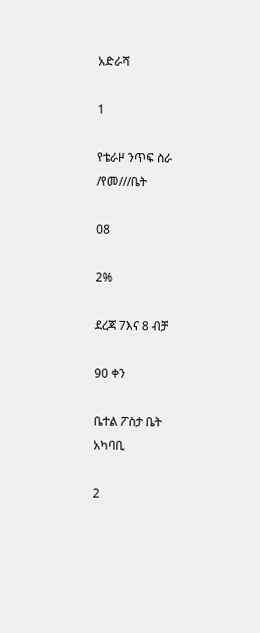አድራሻ

1

የቴራዞ ንጥፍ ስራ /የመ///ቤት

08

2%

ደረጃ 7እና 8 ብቻ

90 ቀን

ቤተል ፖስታ ቤት አካባቢ

2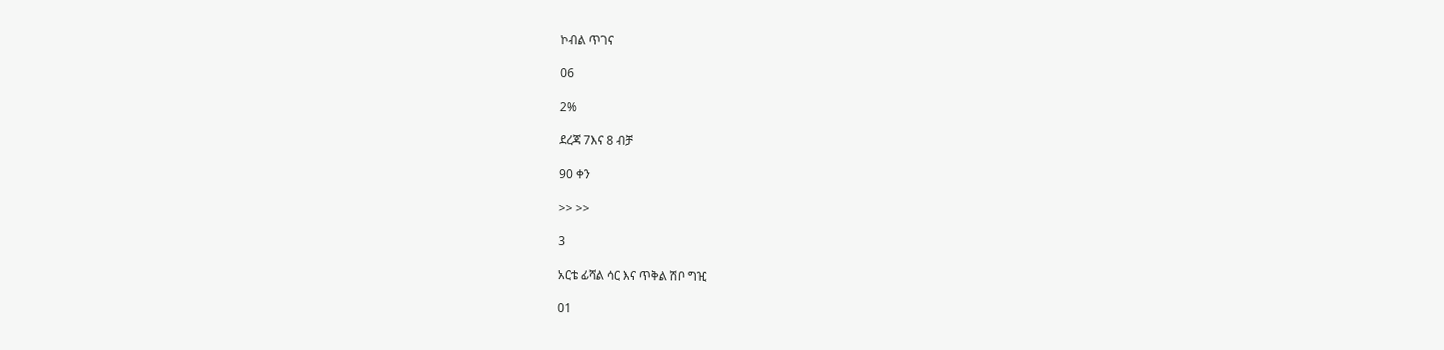ኮብል ጥገና

06

2%

ደረጃ 7እና 8 ብቻ

90 ቀን

>> >>

3

አርቴ ፊሻል ሳር እና ጥቅል ሽቦ ግዢ

01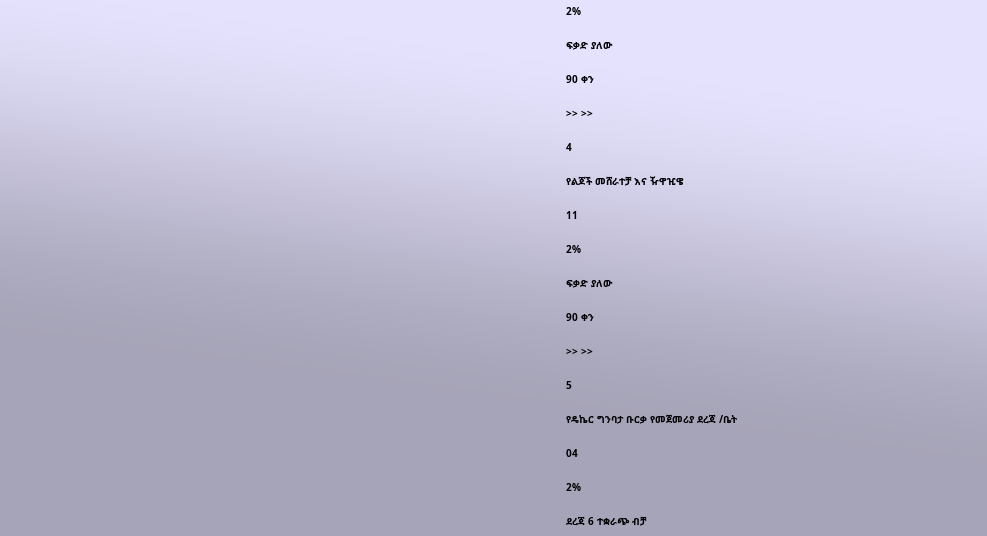2%

ፍቃድ ያለው

90 ቀን

>> >>

4

የልጆች መሸራተቻ እና ዥዋዢዌ

11

2%

ፍቃድ ያለው

90 ቀን

>> >>

5

የዴኬር ግንባታ ቡርቃ የመጀመሪያ ደረጃ /ቤት

04

2%

ደረጃ 6 ተቋራጭ ብቻ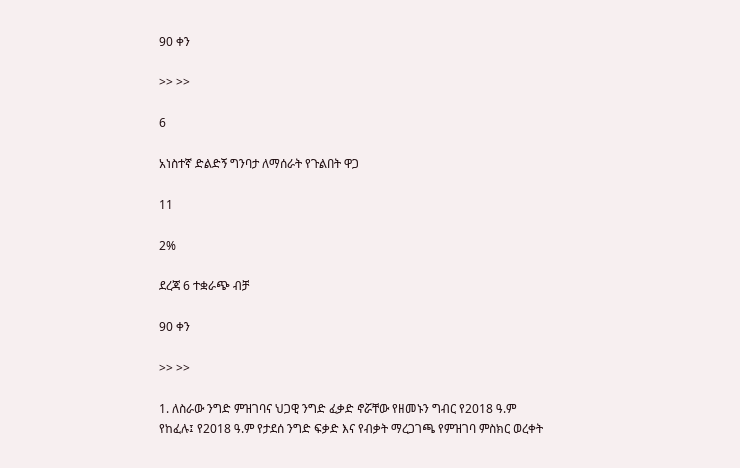90 ቀን

>> >>

6

አነስተኛ ድልድኝ ግንባታ ለማሰራት የጉልበት ዋጋ

11

2%

ደረጃ 6 ተቋራጭ ብቻ

90 ቀን

>> >>

1. ለስራው ንግድ ምዝገባና ህጋዊ ንግድ ፈቃድ ኖሯቸው የዘመኑን ግብር የ2018 ዓ.ም የከፈሉ፤ የ2018 ዓ.ም የታደሰ ንግድ ፍቃድ እና የብቃት ማረጋገጫ የምዝገባ ምስክር ወረቀት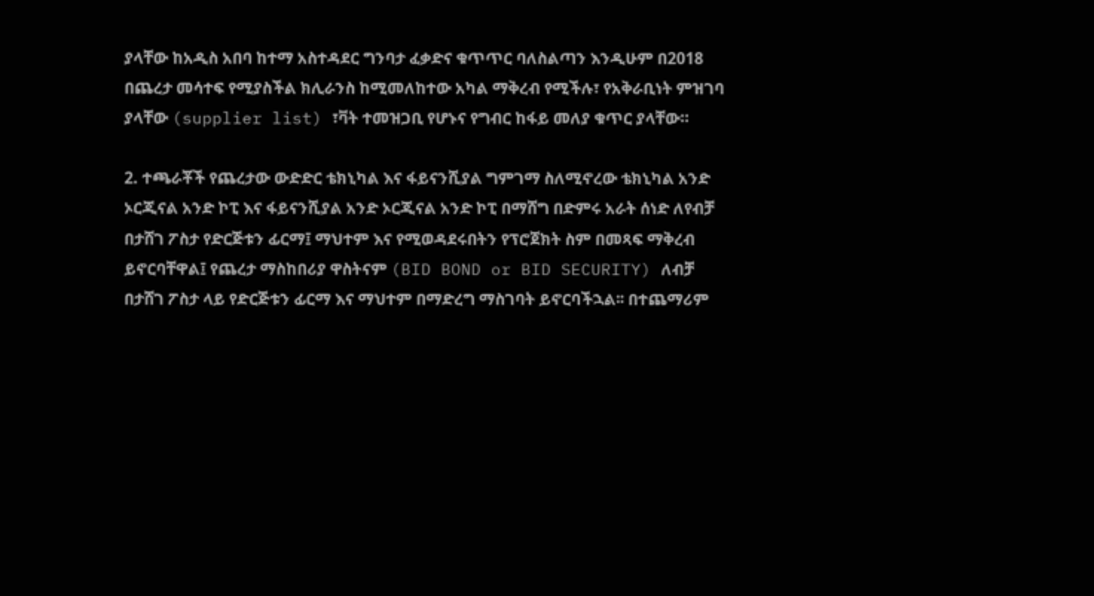ያላቸው ከአዲስ አበባ ከተማ አስተዳደር ግንባታ ፈቃድና ቁጥጥር ባለስልጣን እንዲሁም በ2018 በጨረታ መሳተፍ የሚያስችል ክሊራንስ ከሚመለከተው አካል ማቅረብ የሚችሉ፣ የአቅራቢነት ምዝገባ ያላቸው (supplier list) ፣ቫት ተመዝጋቢ የሆኑና የግብር ከፋይ መለያ ቁጥር ያላቸው።

2. ተጫራቾች የጨረታው ውድድር ቴክኒካል እና ፋይናንሺያል ግምገማ ስለሚኖረው ቴክኒካል አንድ ኦርጂናል አንድ ኮፒ እና ፋይናንሺያል አንድ ኦርጂናል አንድ ኮፒ በማሸግ በድምሩ አራት ሰነድ ለየብቻ በታሸገ ፖስታ የድርጅቱን ፊርማ፤ ማህተም እና የሚወዳደሩበትን የፕሮጀክት ስም በመጻፍ ማቅረብ ይኖርባቸዋል፤ የጨረታ ማስከበሪያ ዋስትናም (BID BOND or BID SECURITY) ለብቻ በታሸገ ፖስታ ላይ የድርጅቱን ፊርማ እና ማህተም በማድረግ ማስገባት ይኖርባችኋል፡፡ በተጨማሪም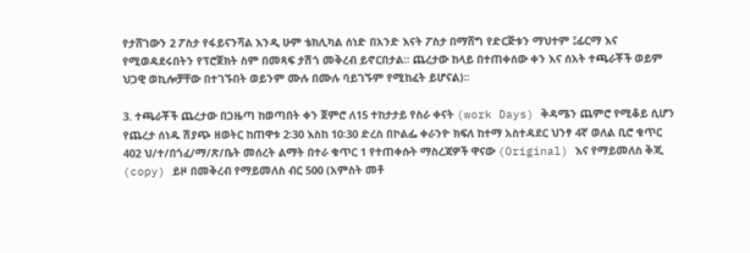የታሸገውን 2 ፖስታ የፋይናንሻል እንዲ ሁም ቴክሊካል ሰነድ በአንድ እናት ፖስታ በማሸግ የድርጅቱን ማህተም ፤ፊርማ እና የሚወዳደሩበትን የፕሮጀክት ስም በመጻፍ ታሽጎ መቅረብ ይኖርበታል። ጨረታው ከላይ በተጠቀሰው ቀን እና ሰአት ተጫራቾች ወይም ህጋዊ ወኪሎቻቸው በተገኙበት ወይንም ሙሉ በሙሉ ባይገኙም የሚከፈት ይሆናል)።

3. ተጫራቾች ጨረታው በጋዜጣ ከወጣበት ቀን ጀምሮ ለ15 ተከታታይ የስራ ቀናት (work Days) ቅዳሜን ጨምሮ የሚቆይ ሲሆን የጨረታ ሰነዱ ሽያጭ ዘወትር ከጠዋቱ 2፡30 እስከ 10፡30 ድረስ በኮልፌ ቀራንዮ ክፍለ ከተማ አስተዳደር ህንፃ 4ኛ ወለል ቢሮ ቁጥር 402 ህ/ተ/በጎፈ/ማ/ጽ/ቤት መሰረት ልማት በተራ ቁጥር 1 የተጠቀሱት ማስረጃዎች ዋናው (Original) እና የማይመለስ ቅጂ (copy) ይዞ በመቅረብ የማይመለስ ብር 500 (አምስት መቶ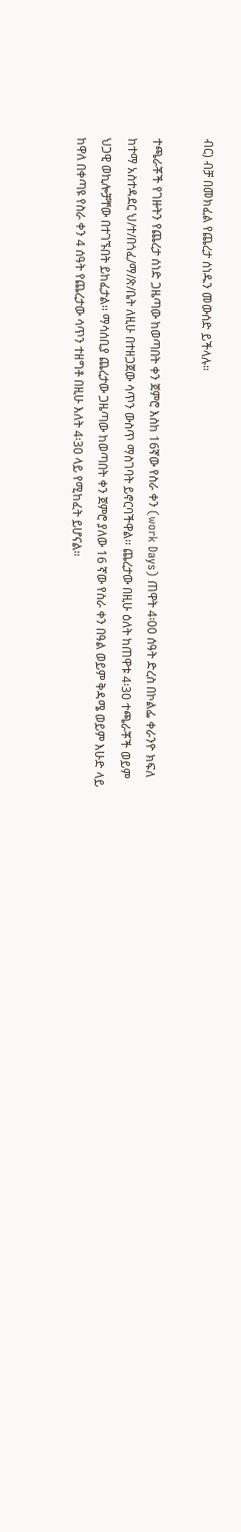ብር) ብቻ በመክፈል የጨረታ ሰነዱን መውሰድ ይችላሉ።

ተጫራቾች የገዙትን የጨረታ ሰነድ ጋዜጣው ከወጣበት ቀን ጀምሮ እስከ 16ኛው የስራ ቀን (work Days) ጠዋት 4፡00 ሰዓት ድረስ በኮልፌ ቀራንዮ ክፍለ ከተማ አስተዳደር ህ/ተ/በጎፈ/ማ/ጽ/ቤት ለዚሁ በተዘጋጀው ሳጥን ውስጥ ማስገባት ይኖርባችዋል፡፡ ጨረታው በዚሁ ዕለት ከጠዋቱ 4፡30 ተጫራቾች ወይም ህጋዊ ወኪሎቻቸው በተገኙበት ይከፈታል፡፡ ማሳሰቢያ ጨረታው ጋዜጣው ከወጣበት ቀን ጀምሮ ያለው 16 ኛው የስራ ቀን በዓል ወይም ቅዳሜ ወይም እሁድ ላይ ከዋለ በቀጣዩ የስራ ቀን 4 ሰዓት የጨረታው ሳጥን ተዘግቶ በዚሁ እለት 4፡30 ላይ የሚከፈት ይሆናል።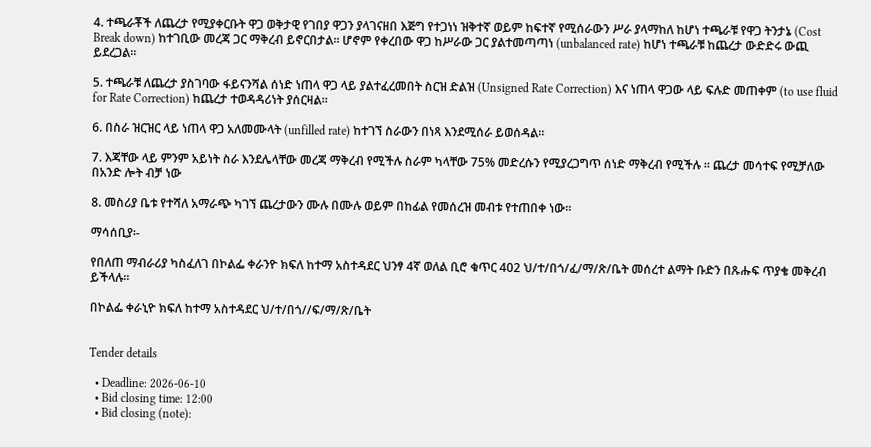4. ተጫራቾች ለጨረታ የሚያቀርቡት ዋጋ ወቅታዊ የገበያ ዋጋን ያላገናዘበ እጅግ የተጋነነ ዝቅተኛ ወይም ከፍተኛ የሚሰራውን ሥራ ያላማከለ ከሆነ ተጫራቹ የዋጋ ትንታኔ (Cost Break down) ከተገቢው መረጃ ጋር ማቅረብ ይኖርበታል፡፡ ሆኖም የቀረበው ዋጋ ከሥራው ጋር ያልተመጣጣነ (unbalanced rate) ከሆነ ተጫራቹ ከጨረታ ውድድሩ ውጪ ይደረጋል።

5. ተጫራቹ ለጨረታ ያስገባው ፋይናንሻል ሰነድ ነጠላ ዋጋ ላይ ያልተፈረመበት ስርዝ ድልዝ (Unsigned Rate Correction) እና ነጠላ ዋጋው ላይ ፍሉድ መጠቀም (to use fluid for Rate Correction) ከጨረታ ተወዳዳሪነት ያሰርዛል።

6. በስራ ዝርዝር ላይ ነጠላ ዋጋ አለመሙላት (unfilled rate) ከተገኘ ስራውን በነጻ እንደሚሰራ ይወሰዳል።

7. እጃቸው ላይ ምንም አይነት ስራ እንደሌላቸው መረጃ ማቅረብ የሚችሉ ስራም ካላቸው 75% መድረሱን የሚያረጋግጥ ሰነድ ማቅረብ የሚችሉ ፡፡ ጨረታ መሳተፍ የሚቻለው በአንድ ሎት ብቻ ነው

8. መስሪያ ቤቱ የተሻለ አማራጭ ካገኘ ጨረታውን ሙሉ በሙሉ ወይም በከፊል የመሰረዝ መብቱ የተጠበቀ ነው።

ማሳሰቢያ፡-

የበለጠ ማብራሪያ ካስፈለገ በኮልፌ ቀራንዮ ክፍለ ከተማ አስተዳደር ህንፃ 4ኛ ወለል ቢሮ ቁጥር 402 ህ/ተ/በጎ/ፈ/ማ/ጽ/ቤት መሰረተ ልማት ቡድን በጹሑፍ ጥያቄ መቅረብ ይችላሉ።

በኮልፌ ቀራኒዮ ክፍለ ከተማ አስተዳደር ህ/ተ/በጎ//ፍ/ማ/ጽ/ቤት


Tender details

  • Deadline: 2026-06-10
  • Bid closing time: 12:00
  • Bid closing (note):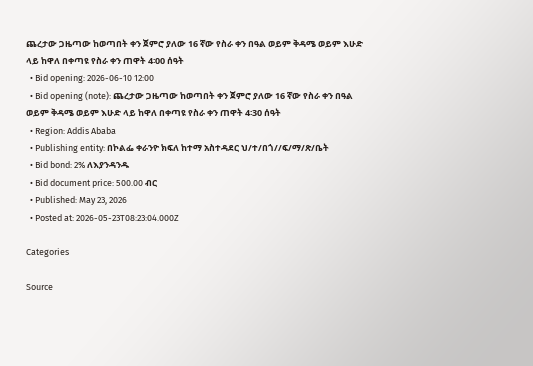ጨረታው ጋዜጣው ከወጣበት ቀን ጀምሮ ያለው 16 ኛው የስራ ቀን በዓል ወይም ቅዳሜ ወይም እሁድ ላይ ከዋለ በቀጣዩ የስራ ቀን ጠዋት 4፡00 ሰዓት
  • Bid opening: 2026-06-10 12:00
  • Bid opening (note): ጨረታው ጋዜጣው ከወጣበት ቀን ጀምሮ ያለው 16 ኛው የስራ ቀን በዓል ወይም ቅዳሜ ወይም እሁድ ላይ ከዋለ በቀጣዩ የስራ ቀን ጠዋት 4፡30 ሰዓት
  • Region: Addis Ababa
  • Publishing entity: በኮልፌ ቀራንዮ ክፍለ ከተማ አስተዳደር ህ/ተ/በጎ//ፍ/ማ/ጽ/ቤት
  • Bid bond: 2% ለእያንዳንዱ
  • Bid document price: 500.00 ብር
  • Published: May 23, 2026
  • Posted at: 2026-05-23T08:23:04.000Z

Categories

Source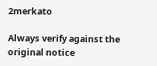2merkato

Always verify against the original notice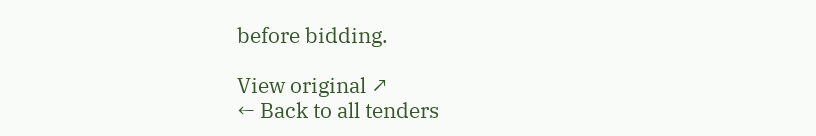before bidding.

View original ↗
← Back to all tenders